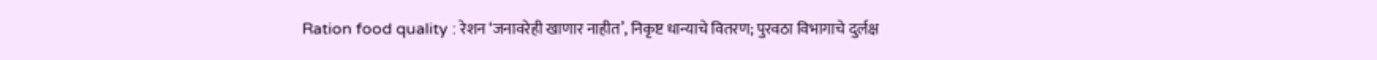Ration food quality : रेशन ‘जनावरेही खाणार नाहीत’, निकृष्ट धान्याचे वितरण; पुरवठा विभागाचे दुर्लक्ष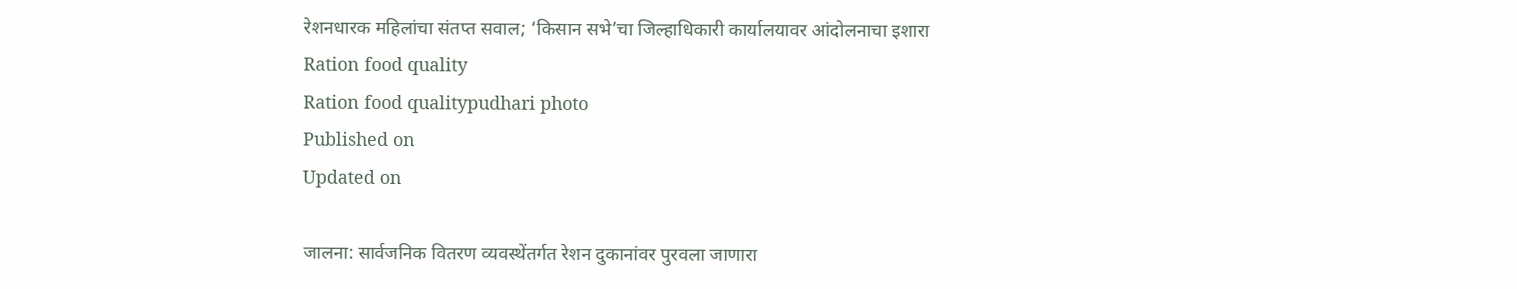रेशनधारक महिलांचा संतप्त सवाल; ‘किसान सभे’चा जिल्हाधिकारी कार्यालयावर आंदोलनाचा इशारा
Ration food quality
Ration food qualitypudhari photo
Published on
Updated on

जालना: सार्वजनिक वितरण व्यवस्थेंतर्गत रेशन दुकानांवर पुरवला जाणारा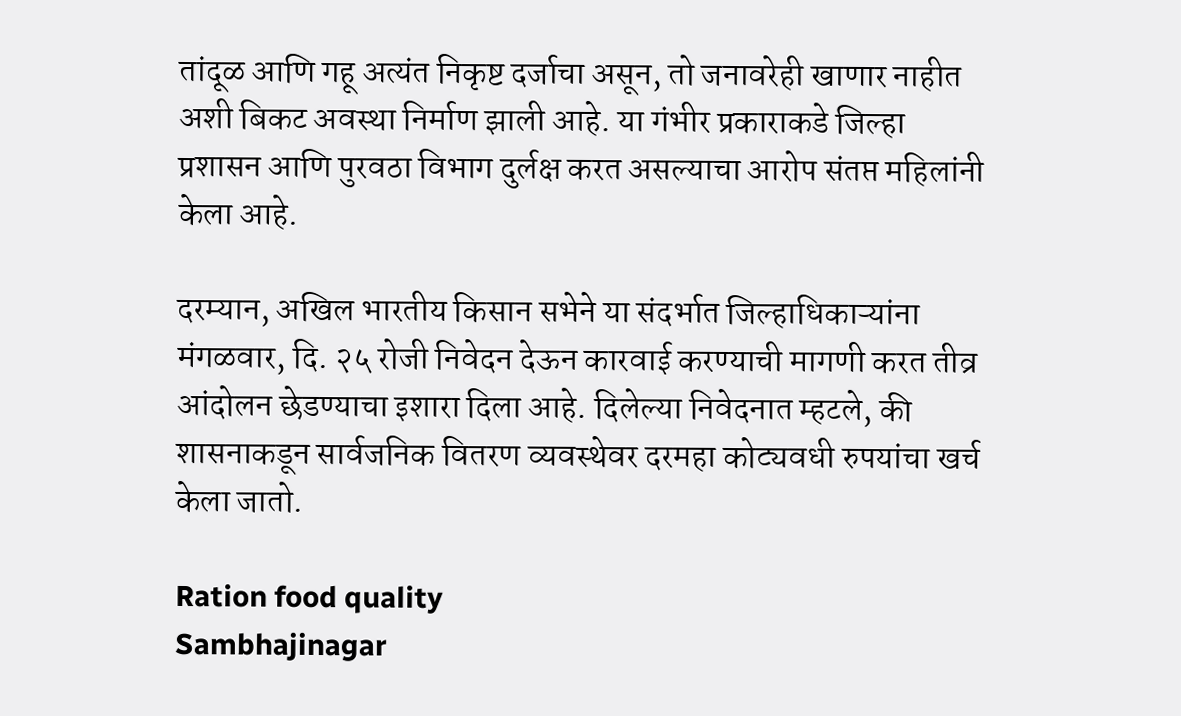तांदूळ आणि गहू अत्यंत निकृष्ट दर्जाचा असून, तो जनावरेही खाणार नाहीत अशी बिकट अवस्था निर्माण झाली आहे. या गंभीर प्रकाराकडे जिल्हा प्रशासन आणि पुरवठा विभाग दुर्लक्ष करत असल्याचा आरोप संतप्त महिलांनी केला आहे.

दरम्यान, अखिल भारतीय किसान सभेने या संदर्भात जिल्हाधिकाऱ्यांना मंगळवार, दि. २५ रोजी निवेदन देऊन कारवाई करण्याची मागणी करत तीव्र आंदोलन छेडण्याचा इशारा दिला आहे. दिलेल्या निवेदनात म्हटले, की शासनाकडून सार्वजनिक वितरण व्यवस्थेवर दरमहा कोट्यवधी रुपयांचा खर्च केला जातो.

Ration food quality
Sambhajinagar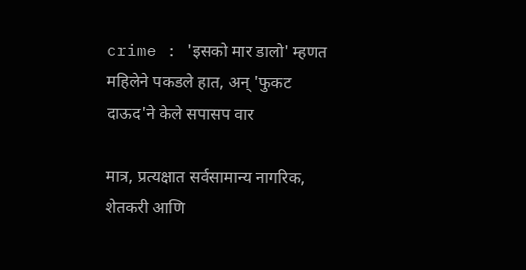crime : 'इसको मार डालो' म्हणत महिलेने पकडले हात, अन् 'फुकट दाऊद'ने केले सपासप वार

मात्र, प्रत्यक्षात सर्वसामान्य नागरिक, शेतकरी आणि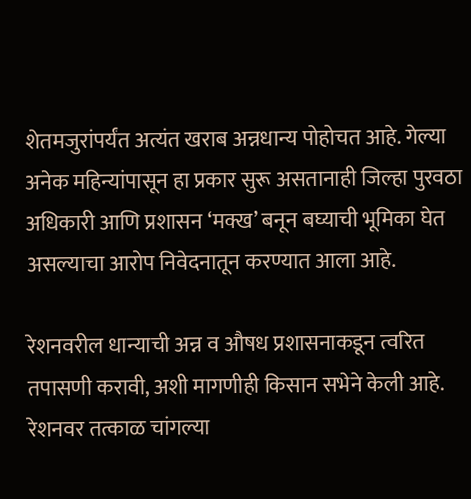शेतमजुरांपर्यंत अत्यंत खराब अन्नधान्य पोहोचत आहे. गेल्या अनेक महिन्यांपासून हा प्रकार सुरू असतानाही जिल्हा पुरवठा अधिकारी आणि प्रशासन ‘मक्ख’ बनून बघ्याची भूमिका घेत असल्याचा आरोप निवेदनातून करण्यात आला आहे.

रेशनवरील धान्याची अन्न व औषध प्रशासनाकडून त्वरित तपासणी करावी, अशी मागणीही किसान सभेने केली आहे. रेशनवर तत्काळ चांगल्या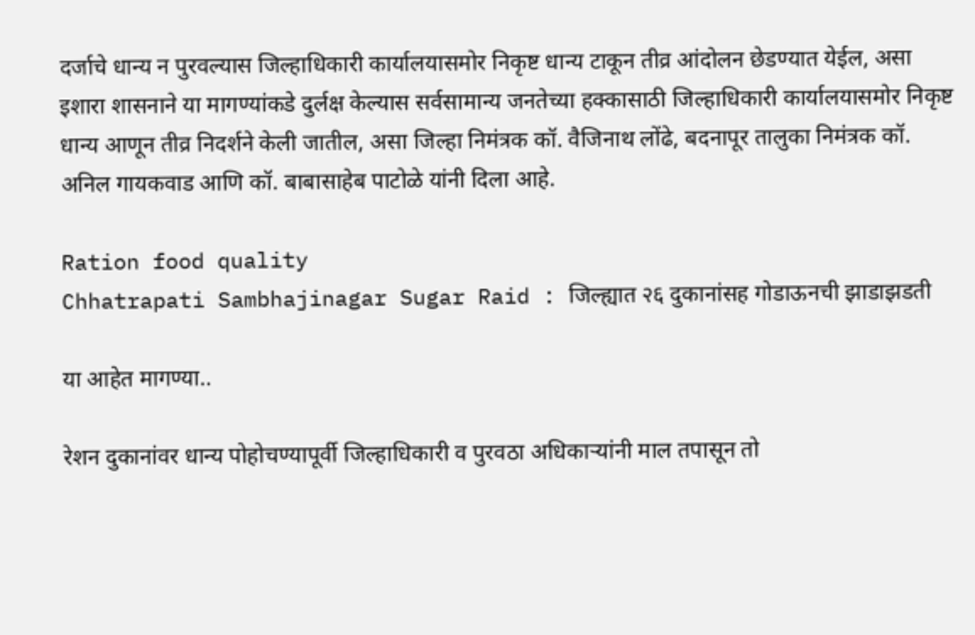दर्जाचे धान्य न पुरवल्यास जिल्हाधिकारी कार्यालयासमोर निकृष्ट धान्य टाकून तीव्र आंदोलन छेडण्यात येईल, असा इशारा शासनाने या मागण्यांकडे दुर्लक्ष केल्यास सर्वसामान्य जनतेच्या हक्कासाठी जिल्हाधिकारी कार्यालयासमोर निकृष्ट धान्य आणून तीव्र निदर्शने केली जातील, असा जिल्हा निमंत्रक कॉ. वैजिनाथ लोंढे, बदनापूर तालुका निमंत्रक कॉ. अनिल गायकवाड आणि कॉ. बाबासाहेब पाटोळे यांनी दिला आहे.

Ration food quality
Chhatrapati Sambhajinagar Sugar Raid : जिल्ह्यात २६ दुकानांसह गोडाऊनची झाडाझडती

या आहेत मागण्या..

रेशन दुकानांवर धान्य पोहोचण्यापूर्वी जिल्हाधिकारी व पुरवठा अधिकाऱ्यांनी माल तपासून तो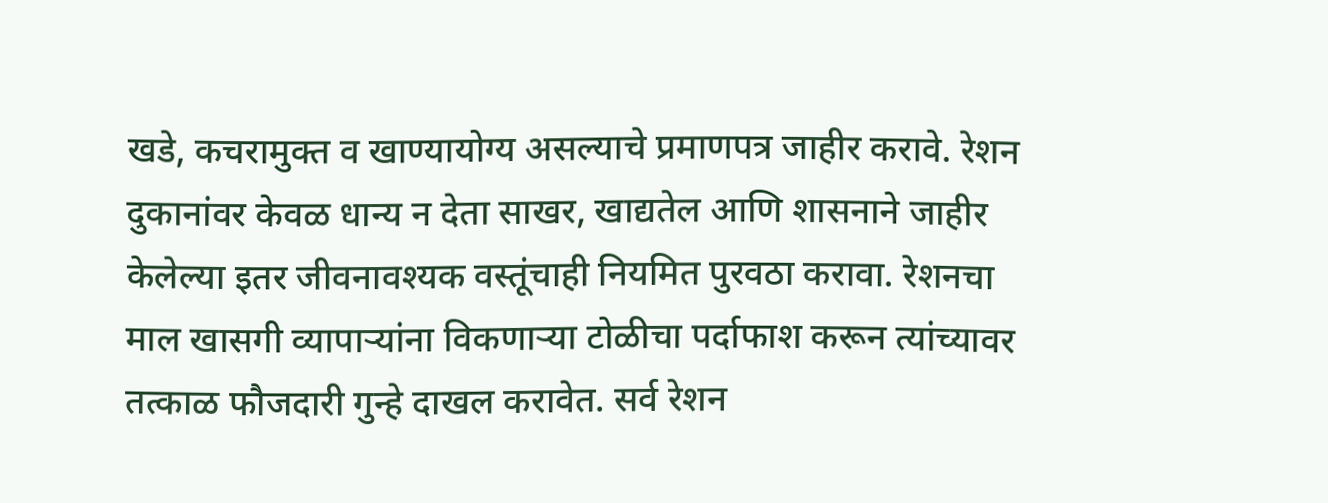खडे, कचरामुक्त व खाण्यायोग्य असल्याचे प्रमाणपत्र जाहीर करावे. रेशन दुकानांवर केवळ धान्य न देता साखर, खाद्यतेल आणि शासनाने जाहीर केलेल्या इतर जीवनावश्यक वस्तूंचाही नियमित पुरवठा करावा. रेशनचा माल खासगी व्यापाऱ्यांना विकणाऱ्या टोळीचा पर्दाफाश करून त्यांच्यावर तत्काळ फौजदारी गुन्हे दाखल करावेत. सर्व रेशन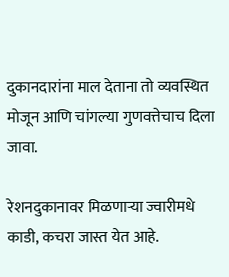दुकानदारांना माल देताना तो व्यवस्थित मोजून आणि चांगल्या गुणवत्तेचाच दिला जावा.

रेशनदुकानावर मिळणाऱ्या ज्वारीमधे काडी, कचरा जास्त येत आहे.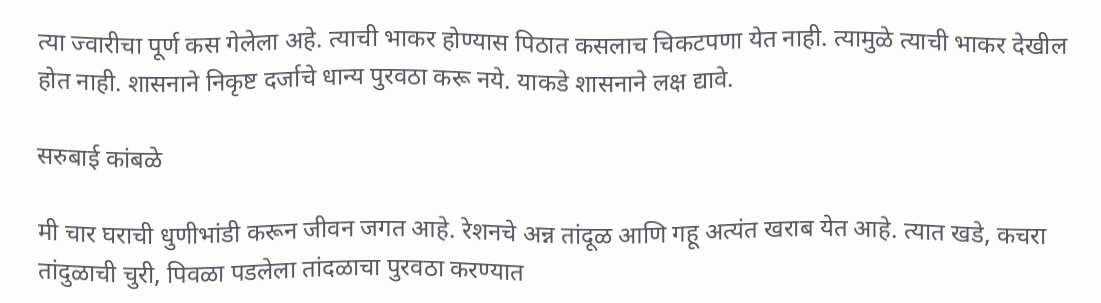त्या ज्वारीचा पूर्ण कस गेलेला अहे. त्याची भाकर होण्यास पिठात कसलाच चिकटपणा येत नाही. त्यामुळे त्याची भाकर देखील होत नाही. शासनाने निकृष्ट दर्जाचे धान्य पुरवठा करू नये. याकडे शासनाने लक्ष द्यावे.

सरुबाई कांबळे

मी चार घराची धुणीभांडी करून जीवन जगत आहे. रेशनचे अन्न तांदूळ आणि गहू अत्यंत खराब येत आहे. त्यात खडे, कचरा तांदुळाची चुरी, पिवळा पडलेला तांदळाचा पुरवठा करण्यात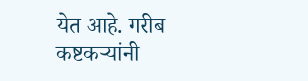येत आहे. गरीब कष्टकऱ्यांनी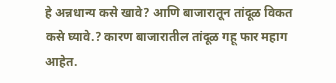हे अन्नधान्य कसे खावे? आणि बाजारातून तांदूळ विकत कसे घ्यावे.? कारण बाजारातील तांदूळ गहू फार महाग आहेत.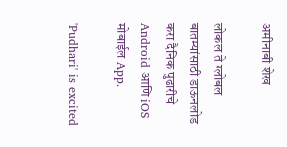अमीनाबी शेख

लोकल ते ग्लोबल बातम्यांसाठी डाऊनलोड करा दैनिक पुढारीचे Android आणि iOS मोबाईल App.

'Pudhari' is excited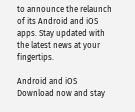to announce the relaunch of its Android and iOS apps. Stay updated with the latest news at your fingertips.

Android and iOS Download now and stay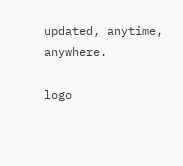updated, anytime, anywhere.

logo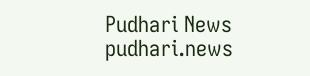Pudhari News
pudhari.news